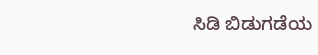ಸಿಡಿ ಬಿಡುಗಡೆಯ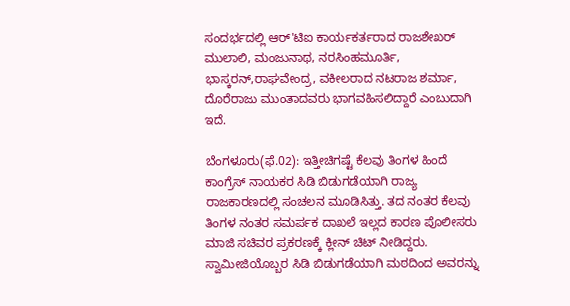ಸಂದರ್ಭದಲ್ಲಿ ಆರ್'ಟಿಐ ಕಾರ್ಯಕರ್ತರಾದ ರಾಜಶೇಖರ್ ಮುಲಾಲಿ, ಮಂಜುನಾಥ, ನರಸಿಂಹಮೂರ್ತಿ, ಭಾಸ್ಕರನ್,ರಾಘವೇಂದ್ರ, ವಕೀಲರಾದ ನಟರಾಜ ಶರ್ಮಾ, ದೊರೆರಾಜು ಮುಂತಾದವರು ಭಾಗವಹಿಸಲಿದ್ದಾರೆ ಎಂಬುದಾಗಿ ಇದೆ.

ಬೆಂಗಳೂರು(ಫೆ.02): ಇತ್ತೀಚಿಗಷ್ಟೆ ಕೆಲವು ತಿಂಗಳ ಹಿಂದೆ ಕಾಂಗ್ರೆಸ್ ನಾಯಕರ ಸಿಡಿ ಬಿಡುಗಡೆಯಾಗಿ ರಾಜ್ಯ ರಾಜಕಾರಣದಲ್ಲಿ ಸಂಚಲನ ಮೂಡಿಸಿತ್ತು. ತದ ನಂತರ ಕೆಲವು ತಿಂಗಳ ನಂತರ ಸಮರ್ಪಕ ದಾಖಲೆ ಇಲ್ಲದ ಕಾರಣ ಪೊಲೀಸರು ಮಾಜಿ ಸಚಿವರ ಪ್ರಕರಣಕ್ಕೆ ಕ್ಲೀನ್ ಚಿಟ್ ನೀಡಿದ್ದರು. ಸ್ವಾಮೀಜಿಯೊಬ್ಬರ ಸಿಡಿ ಬಿಡುಗಡೆಯಾಗಿ ಮಠದಿಂದ ಅವರನ್ನು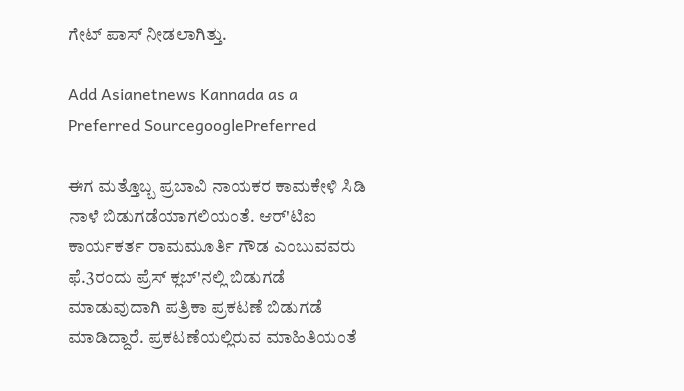ಗೇಟ್ ಪಾಸ್ ನೀಡಲಾಗಿತ್ತು.

Add Asianetnews Kannada as a Preferred SourcegooglePreferred

ಈಗ ಮತ್ತೊಬ್ಬ ಪ್ರಬಾವಿ ನಾಯಕರ ಕಾಮಕೇಳಿ ಸಿಡಿ ನಾಳೆ ಬಿಡುಗಡೆಯಾಗಲಿಯಂತೆ. ಆರ್'ಟಿಐ ಕಾರ್ಯಕರ್ತ ರಾಮಮೂರ್ತಿ ಗೌಡ ಎಂಬುವವರು ಫೆ.3ರಂದು ಪ್ರೆಸ್ ಕ್ಲಬ್'ನಲ್ಲಿ ಬಿಡುಗಡೆ ಮಾಡುವುದಾಗಿ ಪತ್ರಿಕಾ ಪ್ರಕಟಣೆ ಬಿಡುಗಡೆ ಮಾಡಿದ್ದಾರೆ. ಪ್ರಕಟಣೆಯಲ್ಲಿರುವ ಮಾಹಿತಿಯಂತೆ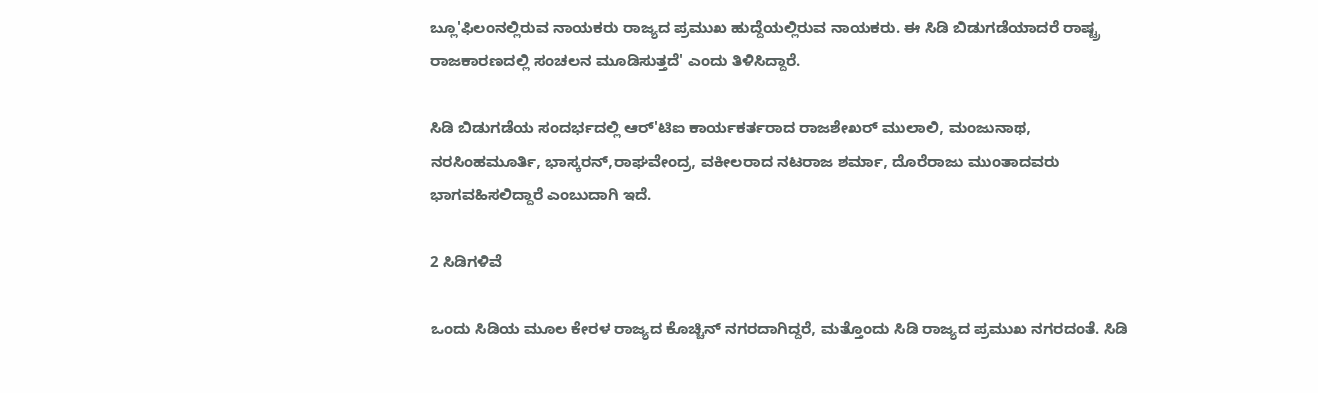ಬ್ಲೂ'ಫಿಲಂನಲ್ಲಿರುವ ನಾಯಕರು ರಾಜ್ಯದ ಪ್ರಮುಖ ಹುದ್ದೆಯಲ್ಲಿರುವ ನಾಯಕರು. ಈ ಸಿಡಿ ಬಿಡುಗಡೆಯಾದರೆ ರಾಷ್ಟ್ರ ರಾಜಕಾರಣದಲ್ಲಿ ಸಂಚಲನ ಮೂಡಿಸುತ್ತದೆ' ಎಂದು ತಿಳಿಸಿದ್ದಾರೆ.

ಸಿಡಿ ಬಿಡುಗಡೆಯ ಸಂದರ್ಭದಲ್ಲಿ ಆರ್'ಟಿಐ ಕಾರ್ಯಕರ್ತರಾದ ರಾಜಶೇಖರ್ ಮುಲಾಲಿ, ಮಂಜುನಾಥ, ನರಸಿಂಹಮೂರ್ತಿ, ಭಾಸ್ಕರನ್,ರಾಘವೇಂದ್ರ, ವಕೀಲರಾದ ನಟರಾಜ ಶರ್ಮಾ, ದೊರೆರಾಜು ಮುಂತಾದವರು ಭಾಗವಹಿಸಲಿದ್ದಾರೆ ಎಂಬುದಾಗಿ ಇದೆ.

2 ಸಿಡಿಗಳಿವೆ

ಒಂದು ಸಿಡಿಯ ಮೂಲ ಕೇರಳ ರಾಜ್ಯದ ಕೊಚ್ಚಿನ್ ನಗರದಾಗಿದ್ದರೆ, ಮತ್ತೊಂದು ಸಿಡಿ ರಾಜ್ಯದ ಪ್ರಮುಖ ನಗರದಂತೆ. ಸಿಡಿ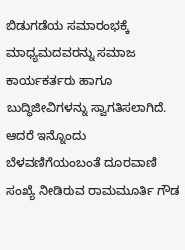ಬಿಡುಗಡೆಯ ಸಮಾರಂಭಕ್ಕೆ ಮಾಧ್ಯಮದವರನ್ನು ಸಮಾಜ ಕಾರ್ಯಕರ್ತರು ಹಾಗೂ ಬುದ್ಧಿಜೀವಿಗಳನ್ನು ಸ್ವಾಗತಿಸಲಾಗಿದೆ. ಆದರೆ ಇನ್ನೊಂದು ಬೆಳವಣಿಗೆಯಂಬಂತೆ ದೂರವಾಣಿ ಸಂಖ್ಯೆ ನೀಡಿರುವ ರಾಮಮೂರ್ತಿ ಗೌಡ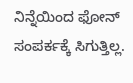ನಿನ್ನೆಯಿಂದ ಫೋನ್ ಸಂಪರ್ಕಕ್ಕೆ ಸಿಗುತ್ತಿಲ್ಲ.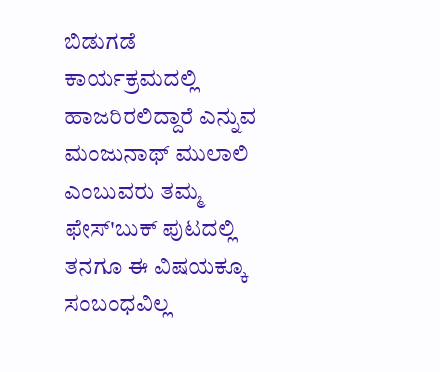ಬಿಡುಗಡೆ ಕಾರ್ಯಕ್ರಮದಲ್ಲಿ ಹಾಜರಿರಲಿದ್ದಾರೆ ಎನ್ನುವ ಮಂಜುನಾಥ್ ಮುಲಾಲಿ ಎಂಬುವರು ತಮ್ಮ ಫೇಸ್'ಬುಕ್ ಪುಟದಲ್ಲಿ ತನಗೂ ಈ ವಿಷಯಕ್ಕೂ ಸಂಬಂಧವಿಲ್ಲ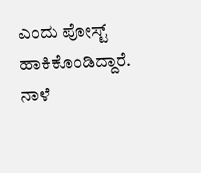ಎಂದು ಪೋಸ್ಟ್ ಹಾಕಿಕೊಂಡಿದ್ದಾರೆ. ನಾಳೆ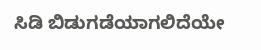ಸಿಡಿ ಬಿಡುಗಡೆಯಾಗಲಿದೆಯೇ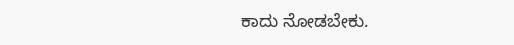ಕಾದು ನೋಡಬೇಕು.